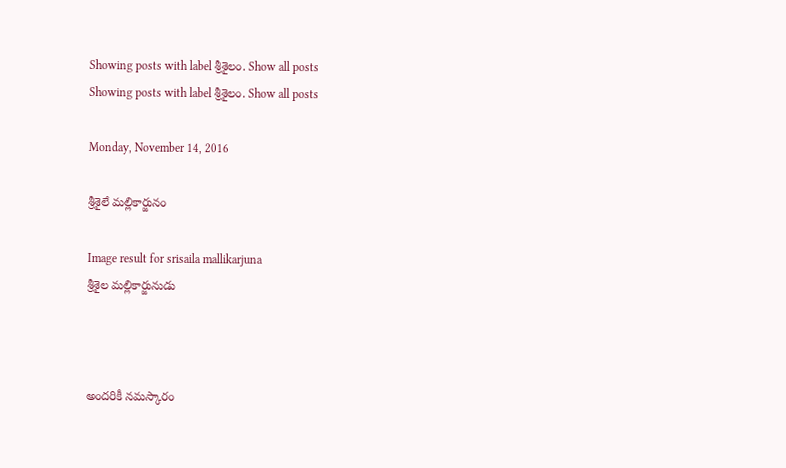Showing posts with label శ్రీశైలం. Show all posts
Showing posts with label శ్రీశైలం. Show all posts

Monday, November 14, 2016

శ్రీశైలే మల్లికార్జునం

Image result for srisaila mallikarjuna
శ్రీశైల మల్లికార్జునుడు



అందరికీ నమస్కారం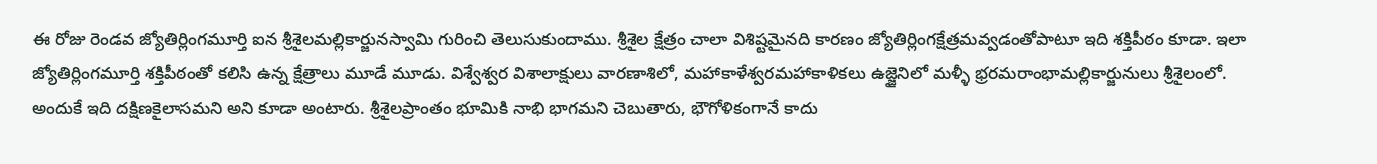ఈ రోజు రెండవ జ్యోతిర్లింగమూర్తి ఐన శ్రీశైలమల్లికార్జునస్వామి గురించి తెలుసుకుందాము. శ్రీశైల క్షేత్రం చాలా విశిష్టమైనది కారణం జ్యోతిర్లింగక్షేత్రమవ్వడంతోపాటూ ఇది శక్తిపీఠం కూడా. ఇలా జ్యోతిర్లింగమూర్తి శక్తిపీఠంతో కలిసి ఉన్న క్షేత్రాలు మూడే మూడు. విశ్వేశ్వర విశాలాక్షులు వారణాశిలో, మహాకాళేశ్వరమహాకాళికలు ఉజ్జైనిలో మళ్ళీ భ్రరమరాంభామల్లికార్జునులు శ్రీశైలంలో. అందుకే ఇది దక్షిణకైలాసమని అని కూడా అంటారు. శ్రీశైలప్రాంతం భూమికి నాభి భాగమని చెబుతారు, భౌగోళికంగానే కాదు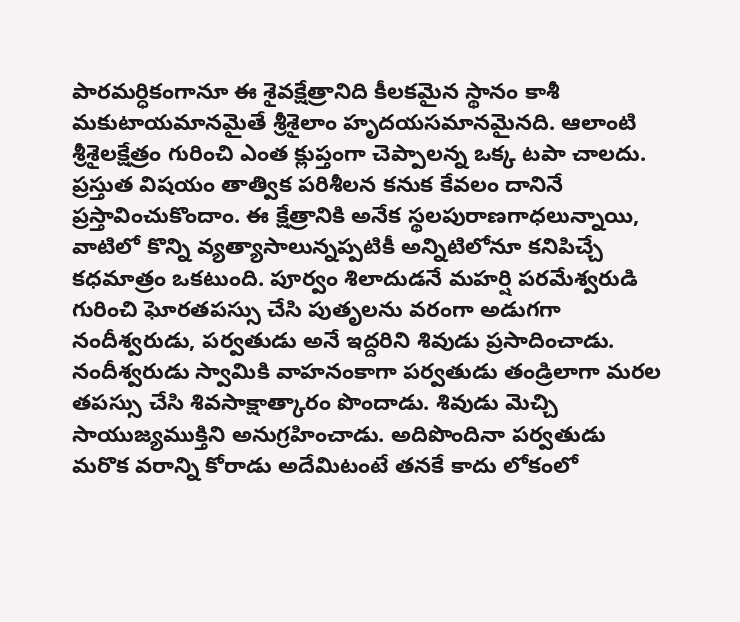పారమర్ధికంగానూ ఈ శైవక్షేత్రానిది కీలకమైన స్థానం కాశీ మకుటాయమానమైతే శ్రీశైలాం హృదయసమానమైనది. ఆలాంటి శ్రీశైలక్షేత్రం గురించి ఎంత క్లుప్తంగా చెప్పాలన్న ఒక్క టపా చాలదు. ప్రస్తుత విషయం తాత్విక పరిశీలన కనుక కేవలం దానినే ప్రస్తావించుకొందాం. ఈ క్షేత్రానికి అనేక స్థలపురాణగాధలున్నాయి, వాటిలో కొన్ని వ్యత్యాసాలున్నప్పటికీ అన్నిటిలోనూ కనిపిచ్చే కధమాత్రం ఒకటుంది. పూర్వం శిలాదుడనే మహర్షి పరమేశ్వరుడి గురించి ఘోరతపస్సు చేసి పుతృలను వరంగా అడుగగా నందీశ్వరుడు, పర్వతుడు అనే ఇద్దరిని శివుడు ప్రసాదించాడు. నందీశ్వరుడు స్వామికి వాహనంకాగా పర్వతుడు తండ్రిలాగా మరల తపస్సు చేసి శివసాక్షాత్కారం పొందాడు. శివుడు మెచ్చి సాయుజ్యముక్తిని అనుగ్రహించాడు. అదిపొందినా పర్వతుడు మరొక వరాన్ని కోరాడు అదేమిటంటే తనకే కాదు లోకంలో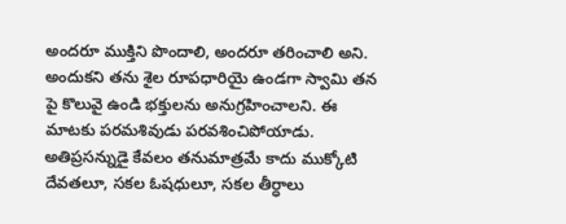అందరూ ముక్తిని పొందాలి, అందరూ తరించాలి అని. అందుకని తను శైల రూపధారియై ఉండగా స్వామి తన పై కొలువై ఉండి భక్తులను అనుగ్రహించాలని. ఈ మాటకు పరమశివుడు పరవశించిపోయాడు. అతిప్రసన్నుడై కేవలం తనుమాత్రమే కాదు ముక్కోటి దేవతలూ, సకల ఓషధులూ, సకల తీర్ధాలు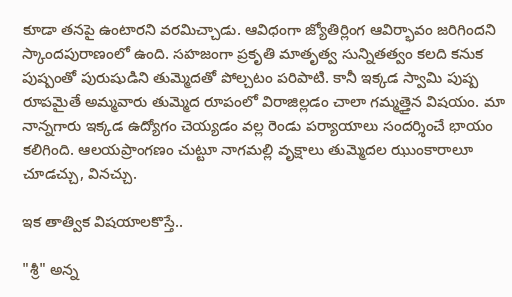కూడా తనపై ఉంటారని వరమిచ్చాడు. ఆవిధంగా జ్యోతిర్లింగ ఆవిర్భావం జరిగిందని స్కాందపురాణంలో ఉంది. సహజంగా ప్రకృతి మాతృత్వ సున్నితత్వం కలది కనుక పుష్పంతో పురుషుడిని తుమ్మెదతో పోల్చటం పరిపాటి. కానీ ఇక్కడ స్వామి పుష్ప రూపమైతే అమ్మవారు తుమ్మెద రూపంలో విరాజిల్లడం చాలా గమ్మత్తైన విషయం. మా నాన్నగారు ఇక్కడ ఉద్యోగం చెయ్యడం వల్ల రెండు పర్యాయాలు సందర్శించే భాయం కలిగింది. ఆలయప్రాంగణం చుట్టూ నాగమల్లి వృక్షాలు తుమ్మెదల ఝుంకారాలూ చూడచ్చు, వినచ్చు.

ఇక తాత్విక విషయాలకొస్తే..

"శ్రీ" అన్న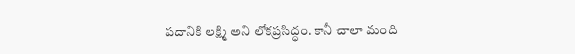పదానికి లక్ష్మి అని లోకప్రసిద్ధం. కానీ చాలా మంది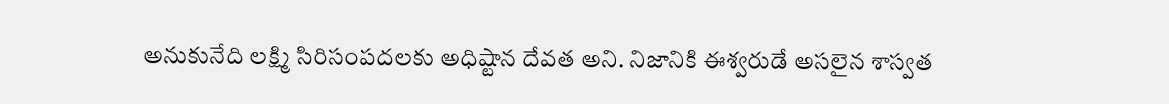అనుకునేది లక్ష్మి సిరిసంపదలకు అధిష్టాన దేవత అని. నిజానికి ఈశ్వరుడే అసలైన శాస్వత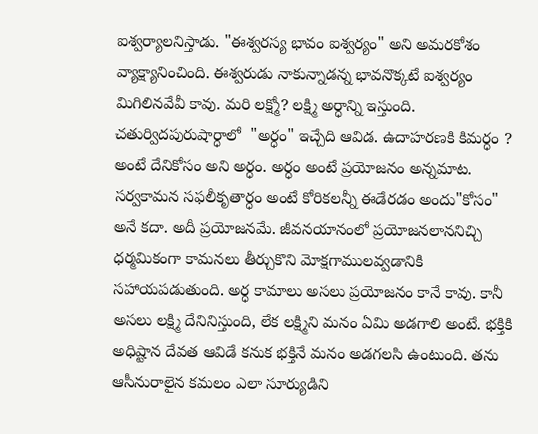ఐశ్వర్యాలనిస్తాడు. "ఈశ్వరస్య భావం ఐశ్వర్యం" అని అమరకోశం వ్యాక్ష్యానించింది. ఈశ్వరుడు నాకున్నాడన్న భావనొక్కటే ఐశ్వర్యం మిగిలినవేవీ కావు. మరి లక్ష్మో? లక్ష్మి అర్ధాన్ని ఇస్తుంది. చతుర్విదపురుషార్ధాలో  "అర్ధం" ఇచ్చేది ఆవిడ. ఉదాహరణకి కిమర్ధం ? అంటే దేనికోసం అని అర్ధం. అర్ధం అంటే ప్రయోజనం అన్నమాట. సర్వకామన సఫలీకృతార్ధం అంటే కోరికలన్నీ ఈడేరడం అందు"కోసం" అనే కదా. అదీ ప్రయోజనమే. జీవనయానంలో ప్రయోజనలాననిచ్చి ధర్మమికంగా కామనలు తీర్చుకొని మోక్షగాములవ్వడానికి సహాయపడుతుంది. అర్ధ కామాలు అసలు ప్రయోజనం కానే కావు. కానీ అసలు లక్ష్మి దేనినిస్తుంది, లేక లక్ష్మిని మనం ఏమి అడగాలి అంటే. భక్తికి అధిష్టాన దేవత ఆవిడే కనుక భక్తినే మనం అడగలసి ఉంటుంది. తను ఆసీనురాలైన కమలం ఎలా సూర్యుడిని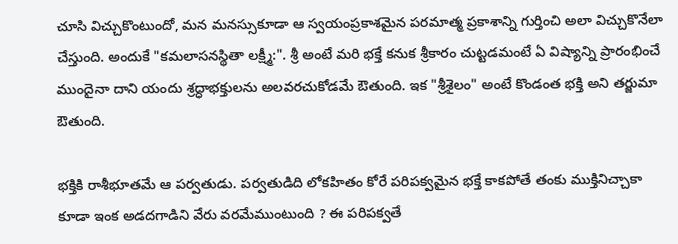చూసి విచ్చుకొంటుందో, మన మనస్సుకూడా ఆ స్వయంప్రకాశమైన పరమాత్మ ప్రకాశాన్ని గుర్తించి అలా విచ్చుకొనేలా చేస్తుంది. అందుకే "కమలాసనస్థితా లక్ష్మీ:". శ్రీ అంటే మరి భక్తే కనుక శ్రీకారం చుట్టడమంటే ఏ విష్యాన్ని ప్రారంభించే ముందైనా దాని యందు శ్రద్ధాభక్తులను అలవరచుకోడమే ఔతుంది. ఇక "శ్రీశైలం" అంటే కొండంత భక్తి అని తర్జుమా ఔతుంది.

భక్తికి రాశీభూతమే ఆ పర్వతుడు. పర్వతుడిది లోకహితం కోరే పరిపక్వమైన భక్తే కాకపోతే తంకు ముక్తినిచ్చాకా కూడా ఇంక అడదగాడిని వేరు వరమేముంటుంది ? ఈ పరిపక్వతే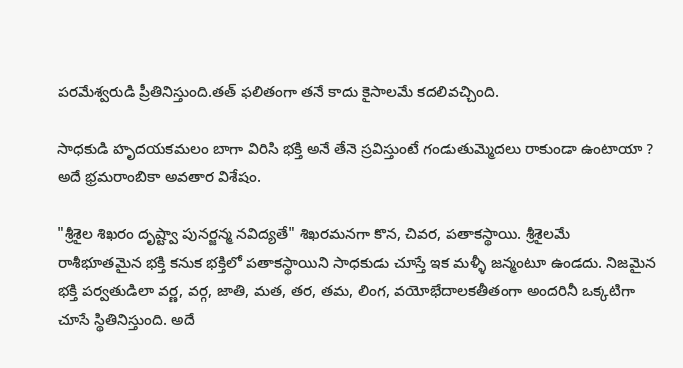పరమేశ్వరుడి ప్రీతినిస్తుంది.తత్ ఫలితంగా తనే కాదు కైసాలమే కదలివచ్చింది.

సాధకుడి హృదయకమలం బాగా విరిసి భక్తి అనే తేనె స్రవిస్తుంటే గండుతుమ్మెదలు రాకుండా ఉంటాయా ? అదే భ్రమరాంబికా అవతార విశేషం.

"శ్రీశైల శిఖరం దృష్ట్వా పునర్జన్మ నవిద్యతే" శిఖరమనగా కొన, చివర, పతాకస్థాయి. శ్రీశైలమే రాశీభూతమైన భక్తి కనుక భక్తిలో పతాకస్థాయిని సాధకుడు చూస్తే ఇక మళ్ళీ జన్మంటూ ఉండదు. నిజమైన భక్తి పర్వతుడిలా వర్ణ, వర్గ, జాతి, మత, తర, తమ, లింగ, వయోభేదాలకతీతంగా అందరినీ ఒక్కటిగా చూసే స్థితినిస్తుంది. అదే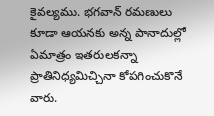కైవల్యము. భగవాన్ రమణులు కూడా ఆయనకు అన్న పానాదుల్లో ఏమాత్రం ఇతరులకన్నా ప్రాతినిధ్యమిచ్చినా కోపగించుకొనే వారు.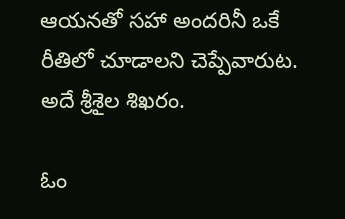ఆయనతో సహా అందరినీ ఒకే రీతిలో చూడాలని చెప్పేవారుట. అదే శ్రీశైల శిఖరం.

ఓం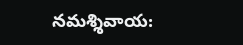నమశ్శివాయ: